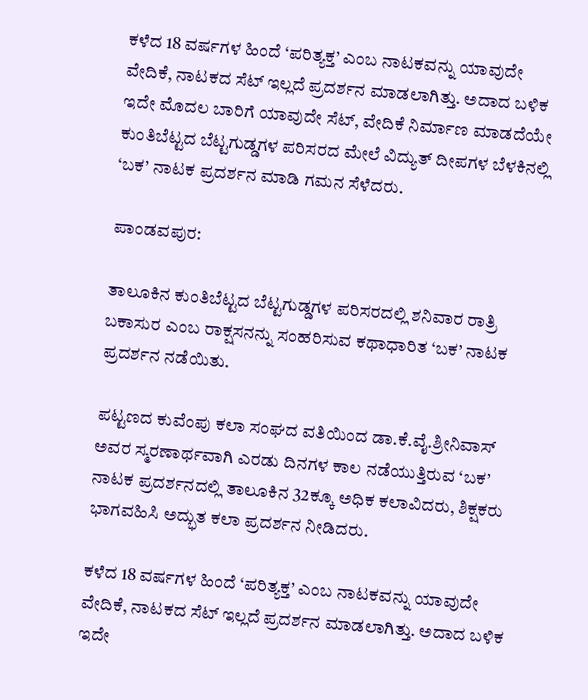ಕಳೆದ 18 ವರ್ಷಗಳ ಹಿಂದೆ ‘ಪರಿತ್ಯಕ್ತ’ ಎಂಬ ನಾಟಕವನ್ನು ಯಾವುದೇ ವೇದಿಕೆ, ನಾಟಕದ ಸೆಟ್ ಇಲ್ಲದೆ ಪ್ರದರ್ಶನ ಮಾಡಲಾಗಿತ್ತು. ಅದಾದ ಬಳಿಕ ಇದೇ ಮೊದಲ ಬಾರಿಗೆ ಯಾವುದೇ ಸೆಟ್, ವೇದಿಕೆ ನಿರ್ಮಾಣ ಮಾಡದೆಯೇ ಕುಂತಿಬೆಟ್ಟದ ಬೆಟ್ಟಗುಡ್ಡಗಳ ಪರಿಸರದ ಮೇಲೆ ವಿದ್ಯುತ್ ದೀಪಗಳ ಬೆಳಕಿನಲ್ಲಿ ‘ಬಕ’ ನಾಟಕ ಪ್ರದರ್ಶನ ಮಾಡಿ ಗಮನ ಸೆಳೆದರು.

ಪಾಂಡವಪುರ:

ತಾಲೂಕಿನ ಕುಂತಿಬೆಟ್ಟದ ಬೆಟ್ಟಗುಡ್ಡಗಳ ಪರಿಸರದಲ್ಲಿ ಶನಿವಾರ ರಾತ್ರಿ ಬಕಾಸುರ ಎಂಬ ರಾಕ್ಷಸನನ್ನು ಸಂಹರಿಸುವ ಕಥಾಧಾರಿತ ‘ಬಕ’ ನಾಟಕ ಪ್ರದರ್ಶನ ನಡೆಯಿತು.

ಪಟ್ಟಣದ ಕುವೆಂಪು ಕಲಾ ಸಂಘದ ವತಿಯಿಂದ ಡಾ.ಕೆ.ವೈ.ಶ್ರೀನಿವಾಸ್ ಅವರ ಸ್ಮರಣಾರ್ಥವಾಗಿ ಎರಡು ದಿನಗಳ ಕಾಲ ನಡೆಯುತ್ತಿರುವ ‘ಬಕ’ ನಾಟಕ ಪ್ರದರ್ಶನದಲ್ಲಿ ತಾಲೂಕಿನ 32ಕ್ಕೂ ಅಧಿಕ ಕಲಾವಿದರು, ಶಿಕ್ಷಕರು ಭಾಗವಹಿಸಿ ಅದ್ಭುತ ಕಲಾ ಪ್ರದರ್ಶನ ನೀಡಿದರು.

ಕಳೆದ 18 ವರ್ಷಗಳ ಹಿಂದೆ ‘ಪರಿತ್ಯಕ್ತ’ ಎಂಬ ನಾಟಕವನ್ನು ಯಾವುದೇ ವೇದಿಕೆ, ನಾಟಕದ ಸೆಟ್ ಇಲ್ಲದೆ ಪ್ರದರ್ಶನ ಮಾಡಲಾಗಿತ್ತು. ಅದಾದ ಬಳಿಕ ಇದೇ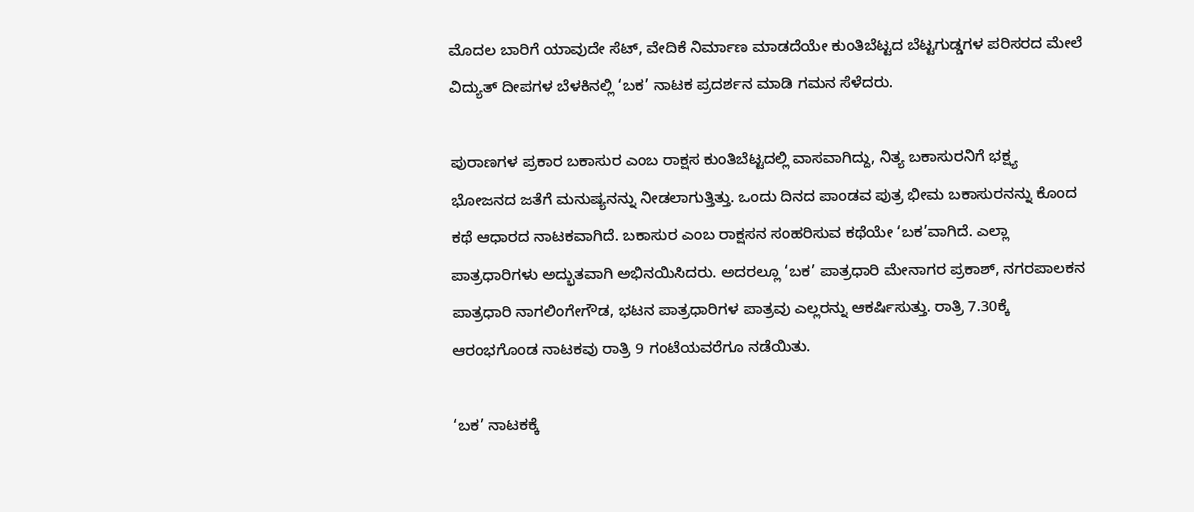ಮೊದಲ ಬಾರಿಗೆ ಯಾವುದೇ ಸೆಟ್, ವೇದಿಕೆ ನಿರ್ಮಾಣ ಮಾಡದೆಯೇ ಕುಂತಿಬೆಟ್ಟದ ಬೆಟ್ಟಗುಡ್ಡಗಳ ಪರಿಸರದ ಮೇಲೆ ವಿದ್ಯುತ್ ದೀಪಗಳ ಬೆಳಕಿನಲ್ಲಿ ‘ಬಕ’ ನಾಟಕ ಪ್ರದರ್ಶನ ಮಾಡಿ ಗಮನ ಸೆಳೆದರು.

ಪುರಾಣಗಳ ಪ್ರಕಾರ ಬಕಾಸುರ ಎಂಬ ರಾಕ್ಷಸ ಕುಂತಿಬೆಟ್ಟದಲ್ಲಿ ವಾಸವಾಗಿದ್ದು, ನಿತ್ಯ ಬಕಾಸುರನಿಗೆ ಭಕ್ಷ್ಯ ಭೋಜನದ ಜತೆಗೆ ಮನುಷ್ಯನನ್ನು ನೀಡಲಾಗುತ್ತಿತ್ತು. ಒಂದು ದಿನದ ಪಾಂಡವ ಪುತ್ರ ಭೀಮ ಬಕಾಸುರನನ್ನು ಕೊಂದ ಕಥೆ ಆಧಾರದ ನಾಟಕವಾಗಿದೆ. ಬಕಾಸುರ ಎಂಬ ರಾಕ್ಷಸನ ಸಂಹರಿಸುವ ಕಥೆಯೇ ‘ಬಕ’ವಾಗಿದೆ. ಎಲ್ಲಾ ಪಾತ್ರಧಾರಿಗಳು ಅದ್ಭುತವಾಗಿ ಅಭಿನಯಿಸಿದರು. ಅದರಲ್ಲೂ ‘ಬಕ’ ಪಾತ್ರಧಾರಿ ಮೇನಾಗರ ಪ್ರಕಾಶ್, ನಗರಪಾಲಕನ ಪಾತ್ರಧಾರಿ ನಾಗಲಿಂಗೇಗೌಡ, ಭಟನ ಪಾತ್ರಧಾರಿಗಳ ಪಾತ್ರವು ಎಲ್ಲರನ್ನು ಆಕರ್ಷಿಸುತ್ತು. ರಾತ್ರಿ 7.30ಕ್ಕೆ ಆರಂಭಗೊಂಡ ನಾಟಕವು ರಾತ್ರಿ 9 ಗಂಟೆಯವರೆಗೂ ನಡೆಯಿತು.

‘ಬಕ’ ನಾಟಕಕ್ಕೆ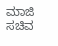ಮಾಜಿ ಸಚಿವ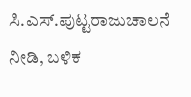ಸಿ.ಎಸ್.ಪುಟ್ಟರಾಜುಚಾಲನೆ ನೀಡಿ, ಬಳಿಕ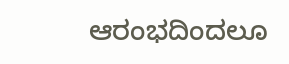ಆರಂಭದಿಂದಲೂ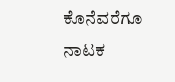ಕೊನೆವರೆಗೂ ನಾಟಕ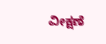ವೀಕ್ಷಣೆ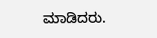ಮಾಡಿದರು.